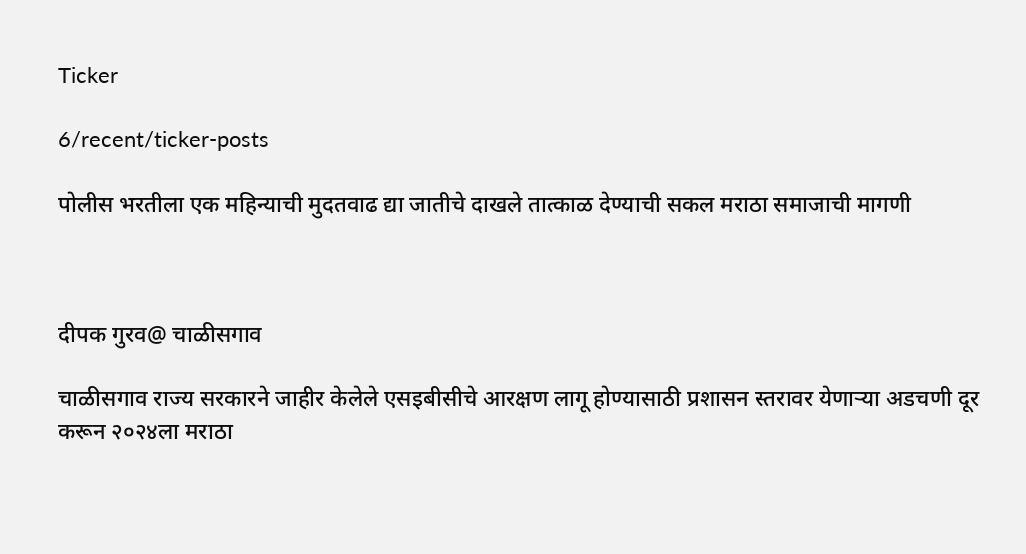Ticker

6/recent/ticker-posts

पोलीस भरतीला एक महिन्याची मुदतवाढ द्या जातीचे दाखले तात्काळ देण्याची सकल मराठा समाजाची मागणी



दीपक गुरव@ चाळीसगाव

चाळीसगाव राज्य सरकारने जाहीर केलेले एसइबीसीचे आरक्षण लागू होण्यासाठी प्रशासन स्तरावर येणाऱ्या अडचणी दूर करून २०२४ला मराठा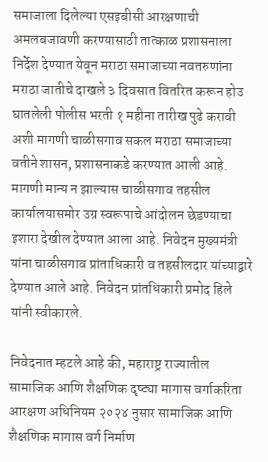समाजाला दिलेल्या एसइबीसी आरक्षणाची अमलबजावणी करण्यासाठी तात्काळ प्रशासनाला निर्देश देण्यात येवून मराठा समाजाच्या नवतरुणांना मराठा जातीचे दाखले ३ दिवसात वितरित करून होउ घातलेली पोलीस भरती १ महीना तारीख पुढे करावी अशी मागणी चाळीसगाव सकल मराठा समाजाच्या वतीने शासन, प्रशासनाकडे करण्यात आली आहे. मागणी मान्य न झाल्यास चाळीसगाव तहसील कार्यालयासमोर उग्र स्वरूपाचे आंदोलन छेडण्याचा इशारा देखील देण्यात आला आहे. निवेदन मुख्यमंत्री यांना चाळीसगाव प्रांताधिकारी व तहसीलदार यांच्याद्वारे देण्यात आले आहे. निवेदन प्रांतधिकारी प्रमोद हिले यांनी स्वीकारले.

निवेदनात म्हटले आहे की, महाराष्ट्र राज्यातील सामाजिक आणि शैक्षणिक दृष्ट्या मागास वर्गाकरिता आरक्षण अधिनियम २०२४ नुसार सामाजिक आणि शैक्षणिक मागास वर्ग निर्माण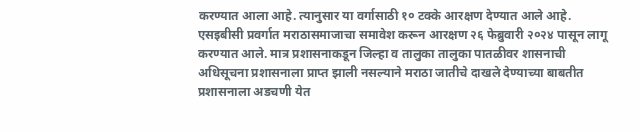करण्यात आला आहे. त्यानुसार या वर्गासाठी १० टक्के आरक्षण देण्यात आले आहे. एसइबीसी प्रवर्गात मराठासमाजाचा समावेश करून आरक्षण २६ फेब्रुवारी २०२४ पासून लागू करण्यात आले. मात्र प्रशासनाकडून जिल्हा व तालुका तालुका पातळीवर शासनाची अधिसूचना प्रशासनाला प्राप्त झाली नसल्याने मराठा जातीचे दाखले देण्याच्या बाबतीत प्रशासनाला अडचणी येत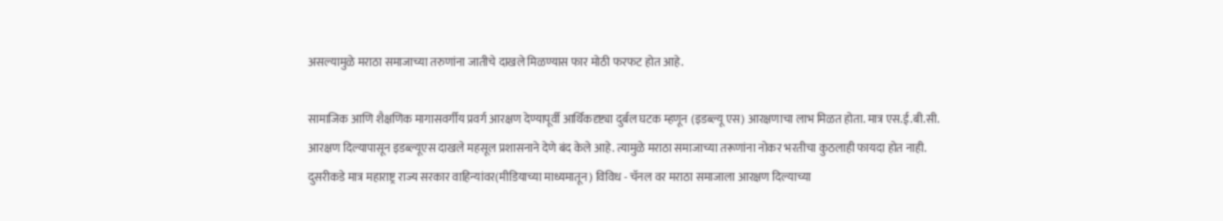असल्यामुळे मराठा समाजाच्या तरुणांना जातीचे दाखले मिळण्यास फार मोठी फरफट होत आहे.

सामाजिक आणि शैक्षणिक मागासवर्गीय प्रवर्ग आरक्षण देण्यापूर्वी आर्थिकदृष्ट्या दुर्बल घटक म्हणून (इडब्ल्यू एस) आरक्षणाचा लाभ मिळत होता. मात्र एस.ई.बी.सी. आरक्षण दिल्यापासून इडब्ल्यूएस दाखले महसूल प्रशासनाने देणे बंद केले आहे. त्यामुळे मराठा समाजाच्या तरूणांना नोकर भरतीचा कुठलाही फायदा होत नाही. दुसरीकडे मात्र महाराष्ट्र राज्य सरकार वाहिन्यांवर(मीडियाच्या माध्यमातून) विविध - चॅनल वर मराठा समाजाला आरक्षण दिल्याच्या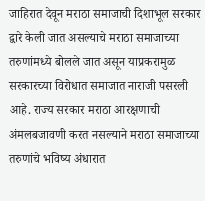जाहिरात देवून मराठा समाजाची दिशाभूल सरकार द्वारे केली जात असल्याचे मराठा समाजाच्या तरुणांमध्ये बोलले जात असून याप्रकरामुळ सरकारच्या विरोधात समाजात नाराजी पसरली आहे. राज्य सरकार मराठा आरक्षणाची अंमलबजावणी करत नसल्याने मराठा समाजाच्या तरुणांचे भविष्य अंधारात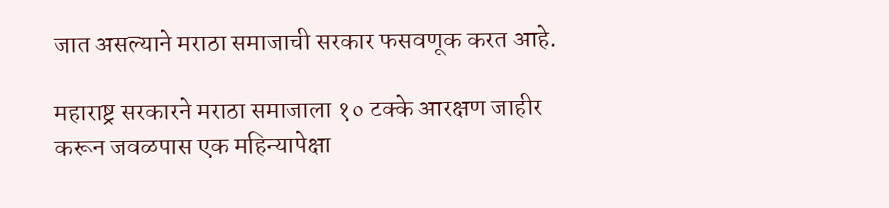जात असल्याने मराठा समाजाची सरकार फसवणूक करत आहे.

महाराष्ट्र सरकारने मराठा समाजाला १० टक्के आरक्षण जाहीर करून जवळपास एक महिन्यापेक्षा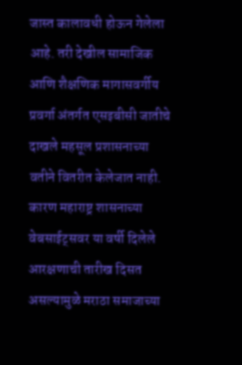जास्त कालावधी होऊन गेलेला आहे. तरी देखील सामाजिक आणि शैक्षणिक मागासवर्गीय प्रवर्गा अंतर्गत एसइबीसी जातीचे दाखले महसूल प्रशासनाच्या वतीने वितरीत केलेजात नाही. कारण महाराष्ट्र शासनाच्या वेबसाईट्सवर या वर्षी दिलेले आरक्षणाची तारीख दिसत  असल्यामुळे मराठा समाजाच्या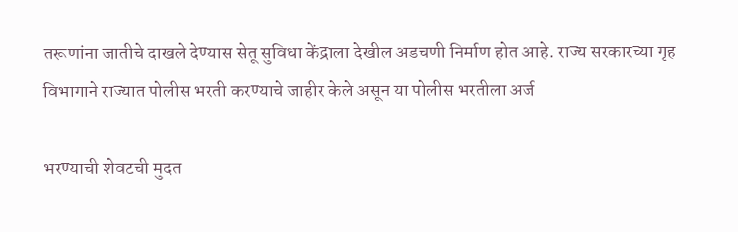तरूणांना जातीचे दाखले देण्यास सेतू सुविधा केंद्राला देखील अडचणी निर्माण होत आहे. राज्य सरकारच्या गृह विभागाने राज्यात पोलीस भरती करण्याचे जाहीर केले असून या पोलीस भरतीला अर्ज

भरण्याची शेवटची मुदत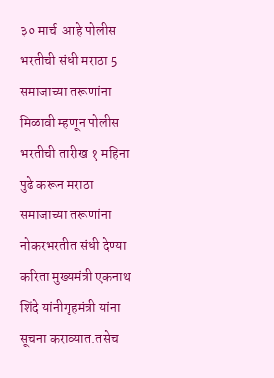३० मार्च  आहे पोलीस भरतीची संधी मराठा 5 समाजाच्या तरूणांना मिळावी म्हणून पोलीस भरतीची तारीख १ महिना पुढे करून मराठा समाजाच्या तरूणांना नोकरभरतीत संधी देण्या करिता मुख्यमंत्री एकनाथ शिंदे यांनीगृहमंत्री यांना सूचना कराव्यात.तसेच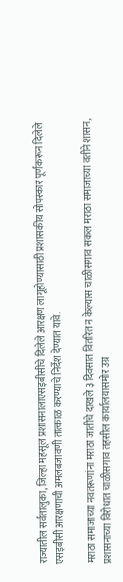राज्यातील सर्वतालुका, जिल्हा महसूल प्रशासनालाएसइबीसीचे दिलेले आरक्षण लागूहोण्यासाठी प्रशासकीय सोपस्कार पूर्णकरून दिलेले एसइबीसी आरक्षणाची अमलबजावणी तात्काळ करण्याचे निर्देश देण्यात यावे.

मराठा समाजाच्या नवतरूणांना मराठा जातीचे दाखले ३ दिवसात वितरित न केल्यास चाळीसगाव सकल मराठा समाजाच्या वतीने शासन, प्रशासनाच्या विरोधात चाळीसगाव तहसील कार्यालयासमोर उग्र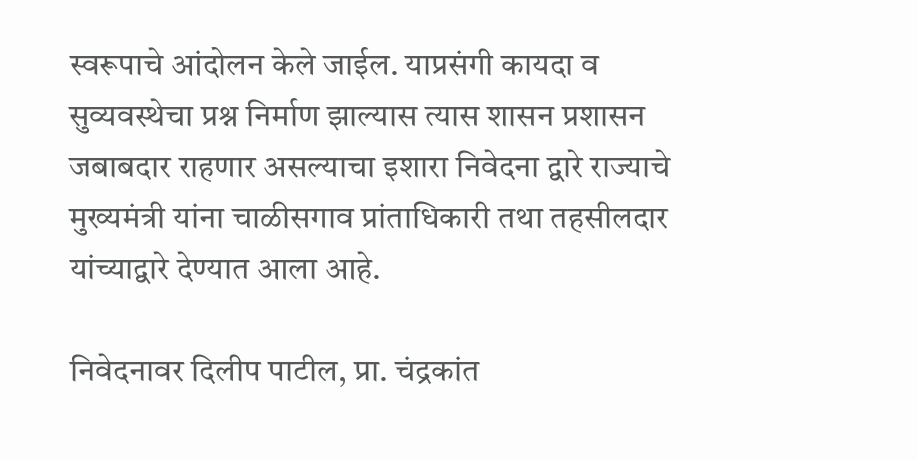स्वरूपाचे आंदोलन केले जाईल. याप्रसंगी कायदा व सुव्यवस्थेचा प्रश्न निर्माण झाल्यास त्यास शासन प्रशासन जबाबदार राहणार असल्याचा इशारा निवेदना द्वारे राज्याचे मुख्यमंत्री यांना चाळीसगाव प्रांताधिकारी तथा तहसीलदार यांच्याद्वारे देण्यात आला आहे.

निवेदनावर दिलीप पाटील, प्रा. चंद्रकांत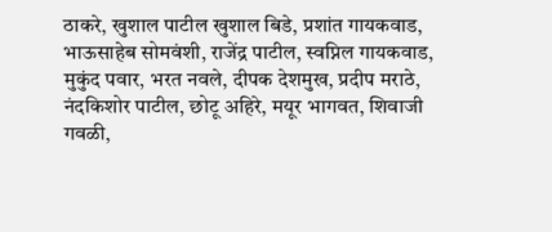ठाकरे, खुशाल पाटील खुशाल बिडे, प्रशांत गायकवाड, भाऊसाहेब सोमवंशी, राजेंद्र पाटील, स्वप्निल गायकवाड, मुकुंद पवार, भरत नवले, दीपक देशमुख, प्रदीप मराठे, नंदकिशोर पाटील, छोटू अहिरे, मयूर भागवत, शिवाजी गवळी,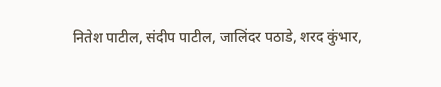नितेश पाटील, संदीप पाटील, जालिंदर पठाडे, शरद कुंभार,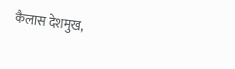कैलास देशमुख,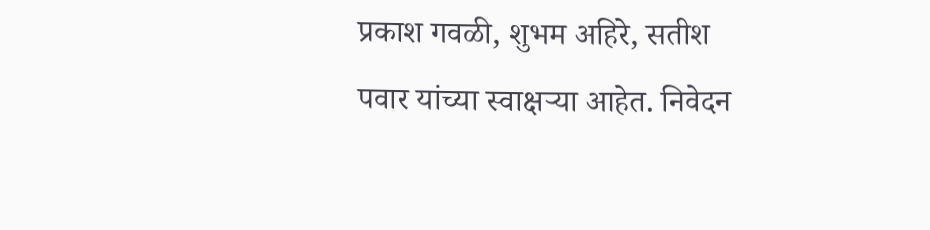प्रकाश गवळी, शुभम अहिरे, सतीश पवार यांच्या स्वाक्षऱ्या आहेत. निवेदन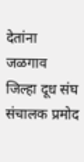देतांना जळगाव जिल्हा दूध संघ संचालक प्रमोद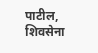पाटील, शिवसेना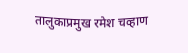तालुकाप्रमुख रमेश चव्हाण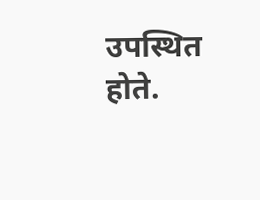उपस्थित होते.